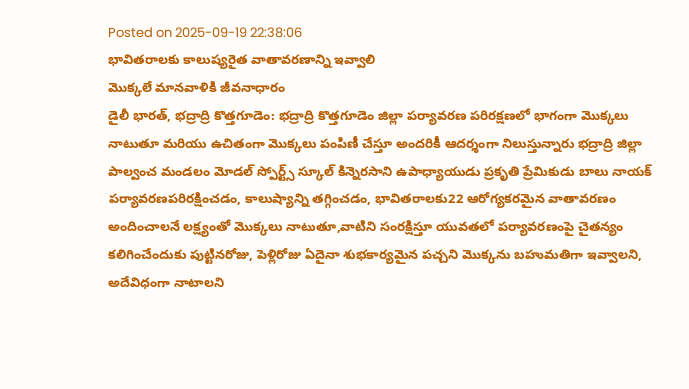Posted on 2025-09-19 22:38:06
భావితరాలకు కాలుష్యరైత వాతావరణాన్ని ఇవ్వాలి
మొక్కలే మానవాళికి జీవనాధారం
డైలీ భారత్, భద్రాద్రి కొత్తగూడెం: భద్రాద్రి కొత్తగూడెం జిల్లా పర్యావరణ పరిరక్షణలో భాగంగా మొక్కలు నాటుతూ మరియు ఉచితంగా మొక్కలు పంపిణీ చేస్తూ అందరికీ ఆదర్శంగా నిలుస్తున్నారు భద్రాద్రి జిల్లా పాల్వంచ మండలం మోడల్ స్పోర్ట్స్ స్కూల్ కిన్నెరసాని ఉపాధ్యాయుడు ప్రకృతి ప్రేమికుడు బాలు నాయక్ పర్యావరణపరిరక్షించడం, కాలుష్యాన్ని తగ్గించడం, భావితరాలకు22 ఆరోగ్యకరమైన వాతావరణం అందించాలనే లక్ష్యంతో మొక్కలు నాటుతూ,వాటిని సంరక్షిస్తూ యువతలో పర్యావరణంపై చైతన్యం కలిగించేందుకు పుట్టినరోజు, పెళ్లిరోజు ఏదైనా శుభకార్యమైన పచ్చని మొక్కను బహుమతిగా ఇవ్వాలని, అదేవిధంగా నాటాలని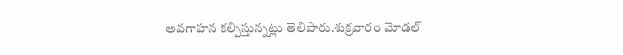అవగాహన కల్పిస్తున్నట్లు తెలిపారు.శుక్రవారం మోడల్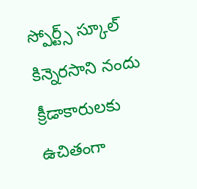స్పోర్ట్స్ స్కూల్ కిన్నెరసాని నందు క్రీడాకారులకు ఉచితంగా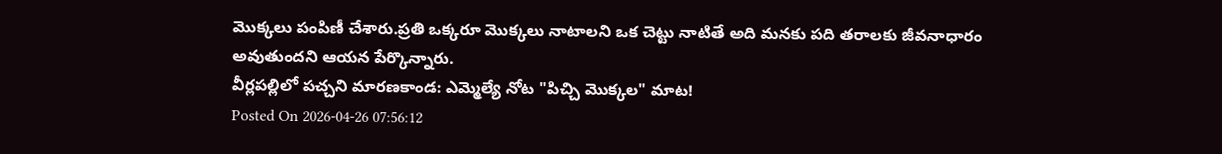మొక్కలు పంపిణీ చేశారు.ప్రతి ఒక్కరూ మొక్కలు నాటాలని ఒక చెట్టు నాటితే అది మనకు పది తరాలకు జీవనాధారం అవుతుందని ఆయన పేర్కొన్నారు.
వీర్లపల్లిలో పచ్చని మారణకాండ: ఎమ్మెల్యే నోట "పిచ్చి మొక్కల" మాట!
Posted On 2026-04-26 07:56:12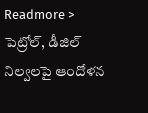Readmore >
పెట్రోల్, డీజిల్ నిల్వలపై ఆందోళన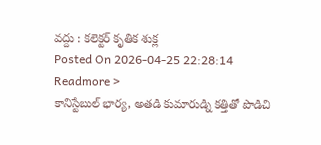వద్దు : కలెక్టర్ కృతిక శుక్ల
Posted On 2026-04-25 22:28:14
Readmore >
కానిస్టేబుల్ భార్య, అతడి కుమారుడ్ని కత్తితో పొడిచి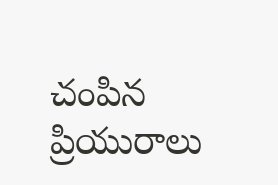చంపిన ప్రియురాలు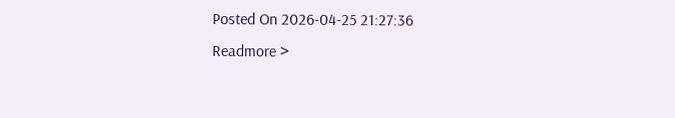Posted On 2026-04-25 21:27:36
Readmore >